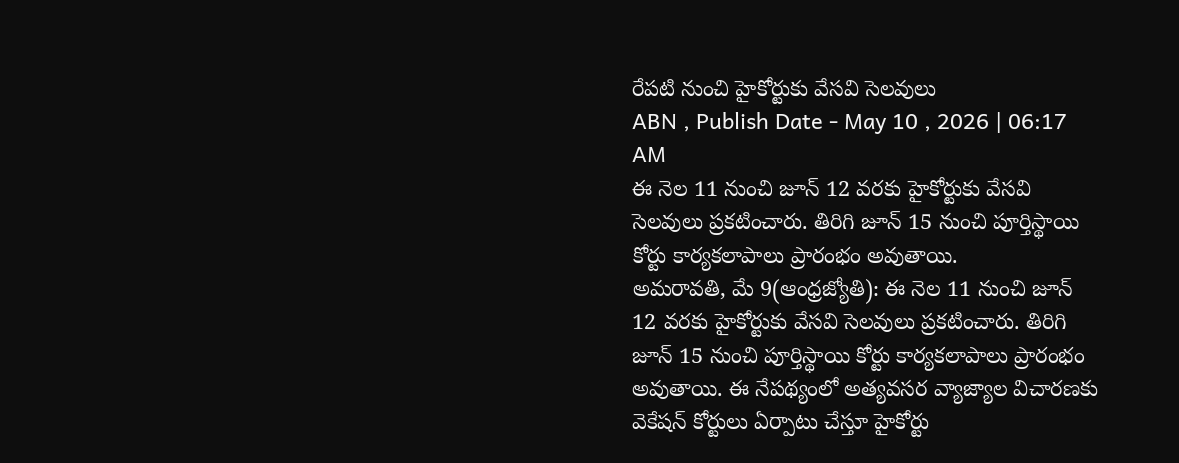రేపటి నుంచి హైకోర్టుకు వేసవి సెలవులు
ABN , Publish Date - May 10 , 2026 | 06:17 AM
ఈ నెల 11 నుంచి జూన్ 12 వరకు హైకోర్టుకు వేసవి సెలవులు ప్రకటించారు. తిరిగి జూన్ 15 నుంచి పూర్తిస్థాయి కోర్టు కార్యకలాపాలు ప్రారంభం అవుతాయి.
అమరావతి, మే 9(ఆంధ్రజ్యోతి): ఈ నెల 11 నుంచి జూన్ 12 వరకు హైకోర్టుకు వేసవి సెలవులు ప్రకటించారు. తిరిగి జూన్ 15 నుంచి పూర్తిస్థాయి కోర్టు కార్యకలాపాలు ప్రారంభం అవుతాయి. ఈ నేపథ్యంలో అత్యవసర వ్యాజ్యాల విచారణకు వెకేషన్ కోర్టులు ఏర్పాటు చేస్తూ హైకోర్టు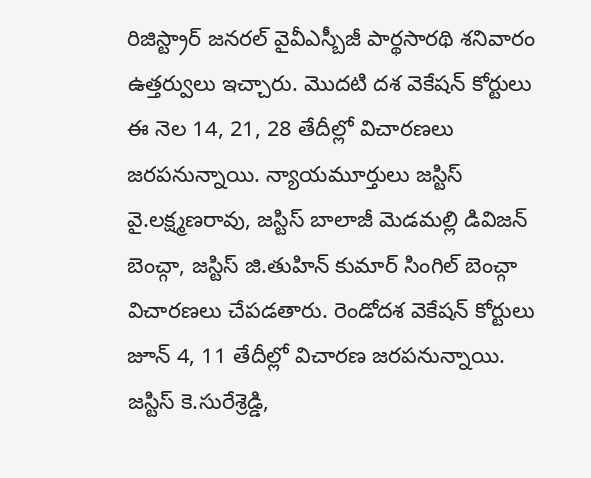రిజిస్ట్రార్ జనరల్ వైవీఎస్బీజీ పార్థసారథి శనివారం ఉత్తర్వులు ఇచ్చారు. మొదటి దశ వెకేషన్ కోర్టులు ఈ నెల 14, 21, 28 తేదీల్లో విచారణలు జరపనున్నాయి. న్యాయమూర్తులు జస్టిస్ వై.లక్ష్మణరావు, జస్టిస్ బాలాజీ మెడమల్లి డివిజన్ బెంచ్గా, జస్టిస్ జి.తుహిన్ కుమార్ సింగిల్ బెంచ్గా విచారణలు చేపడతారు. రెండోదశ వెకేషన్ కోర్టులు జూన్ 4, 11 తేదీల్లో విచారణ జరపనున్నాయి. జస్టిస్ కె.సురేశ్రెడ్డి,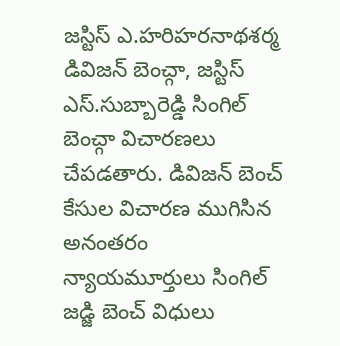జస్టిస్ ఎ.హరిహరనాథశర్మ డివిజన్ బెంచ్గా, జస్టిస్ ఎస్.సుబ్బారెడ్డి సింగిల్ బెంచ్గా విచారణలు చేపడతారు. డివిజన్ బెంచ్ కేసుల విచారణ ముగిసిన అనంతరం న్యాయమూర్తులు సింగిల్ జడ్జి బెంచ్ విధులు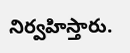నిర్వహిస్తారు.